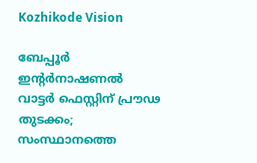Kozhikode Vision

ബേപ്പൂര്‍ ഇന്റര്‍നാഷണല്‍ വാട്ടര്‍ ഫെസ്റ്റിന് പ്രൗഢ തുടക്കം; സംസ്ഥാനത്തെ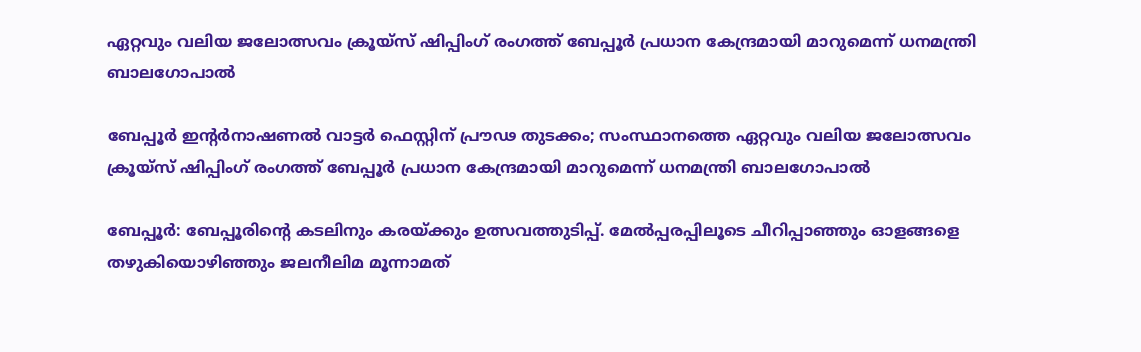ഏറ്റവും വലിയ ജലോത്സവം ക്രൂയ്‌സ് ഷിപ്പിംഗ് രംഗത്ത് ബേപ്പൂര്‍ പ്രധാന കേന്ദ്രമായി മാറുമെന്ന് ധനമന്ത്രി ബാലഗോപാല്‍

ബേപ്പൂര്‍ ഇന്റര്‍നാഷണല്‍ വാട്ടര്‍ ഫെസ്റ്റിന് പ്രൗഢ തുടക്കം; സംസ്ഥാനത്തെ ഏറ്റവും വലിയ ജലോത്സവം ക്രൂയ്‌സ് ഷിപ്പിംഗ് രംഗത്ത് ബേപ്പൂര്‍ പ്രധാന കേന്ദ്രമായി മാറുമെന്ന് ധനമന്ത്രി ബാലഗോപാല്‍

ബേപ്പൂര്‍: ബേപ്പൂരിന്റെ കടലിനും കരയ്ക്കും ഉത്സവത്തുടിപ്പ്. മേല്‍പ്പരപ്പിലൂടെ ചീറിപ്പാഞ്ഞും ഓളങ്ങളെ തഴുകിയൊഴിഞ്ഞും ജലനീലിമ മൂന്നാമത്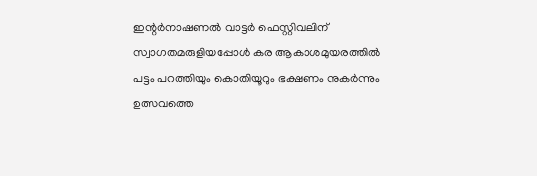ഇന്റര്‍നാഷണല്‍ വാട്ടര്‍ ഫെസ്റ്റിവലിന് സ്വാഗതമരുളിയപ്പോള്‍ കര ആകാശമുയരത്തില്‍ പട്ടം പറത്തിയും കൊതിയൂറും ഭക്ഷണം നുകര്‍ന്നും ഉത്സവത്തെ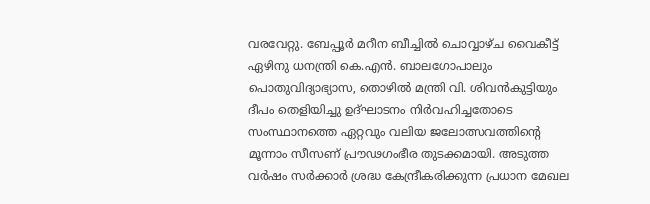വരവേറ്റു. ബേപ്പൂര്‍ മറീന ബീച്ചില്‍ ചൊവ്വാഴ്ച വൈകീട്ട് ഏഴിനു ധനന്ത്രി കെ.എന്‍. ബാലഗോപാലും പൊതുവിദ്യാഭ്യാസ, തൊഴില്‍ മന്ത്രി വി. ശിവന്‍കുട്ടിയും ദീപം തെളിയിച്ചു ഉദ്ഘാടനം നിര്‍വഹിച്ചതോടെ സംസ്ഥാനത്തെ ഏറ്റവും വലിയ ജലോത്സവത്തിന്റെ മൂന്നാം സീസണ് പ്രൗഢഗംഭീര തുടക്കമായി. അടുത്ത വര്‍ഷം സര്‍ക്കാര്‍ ശ്രദ്ധ കേന്ദ്രീകരിക്കുന്ന പ്രധാന മേഖല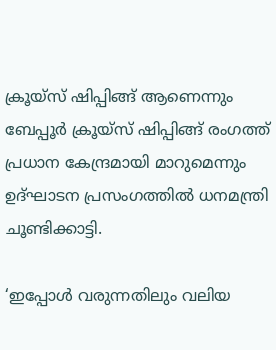ക്രൂയ്‌സ് ഷിപ്പിങ്ങ് ആണെന്നും ബേപ്പൂര്‍ ക്രൂയ്‌സ് ഷിപ്പിങ്ങ് രംഗത്ത് പ്രധാന കേന്ദ്രമായി മാറുമെന്നും ഉദ്ഘാടന പ്രസംഗത്തില്‍ ധനമന്ത്രി ചൂണ്ടിക്കാട്ടി.

‘ഇപ്പോള്‍ വരുന്നതിലും വലിയ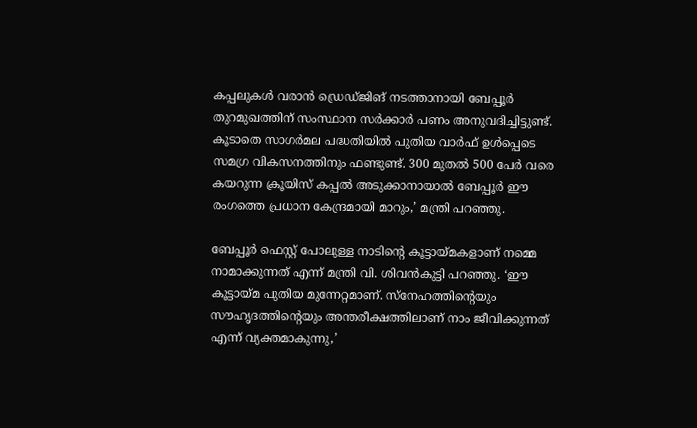കപ്പലുകള്‍ വരാന്‍ ഡ്രെഡ്ജിങ് നടത്താനായി ബേപ്പൂര്‍ തുറമുഖത്തിന് സംസ്ഥാന സര്‍ക്കാര്‍ പണം അനുവദിച്ചിട്ടുണ്ട്. കൂടാതെ സാഗര്‍മല പദ്ധതിയില്‍ പുതിയ വാര്‍ഫ് ഉള്‍പ്പെടെ സമഗ്ര വികസനത്തിനും ഫണ്ടുണ്ട്. 300 മുതല്‍ 500 പേര്‍ വരെ കയറുന്ന ക്രൂയിസ് കപ്പല്‍ അടുക്കാനായാല്‍ ബേപ്പൂര്‍ ഈ രംഗത്തെ പ്രധാന കേന്ദ്രമായി മാറും,’ മന്ത്രി പറഞ്ഞു.

ബേപ്പൂര്‍ ഫെസ്റ്റ് പോലുള്ള നാടിന്റെ കൂട്ടായ്മകളാണ് നമ്മെ നാമാക്കുന്നത് എന്ന് മന്ത്രി വി. ശിവന്‍കുട്ടി പറഞ്ഞു. ‘ഈ കൂട്ടായ്മ പുതിയ മുന്നേറ്റമാണ്. സ്നേഹത്തിന്റെയും സൗഹൃദത്തിന്റെയും അന്തരീക്ഷത്തിലാണ് നാം ജീവിക്കുന്നത് എന്ന് വ്യക്തമാകുന്നു,’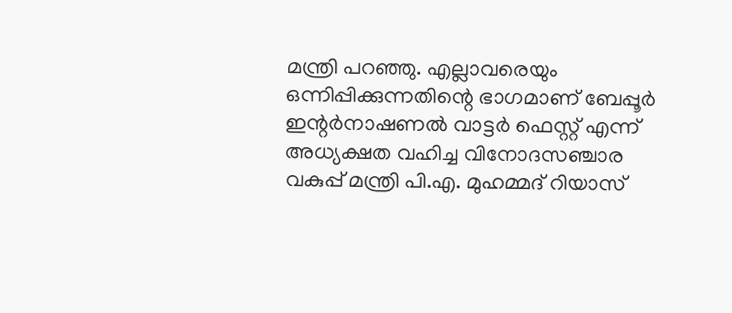മന്ത്രി പറഞ്ഞു. എല്ലാവരെയും ഒന്നിപ്പിക്കുന്നതിന്റെ ഭാഗമാണ് ബേപ്പൂര്‍ ഇന്റര്‍നാഷണല്‍ വാട്ടര്‍ ഫെസ്റ്റ് എന്ന് അധ്യക്ഷത വഹിച്ച വിനോദസഞ്ചാര വകുപ്പ് മന്ത്രി പി.എ. മുഹമ്മദ് റിയാസ്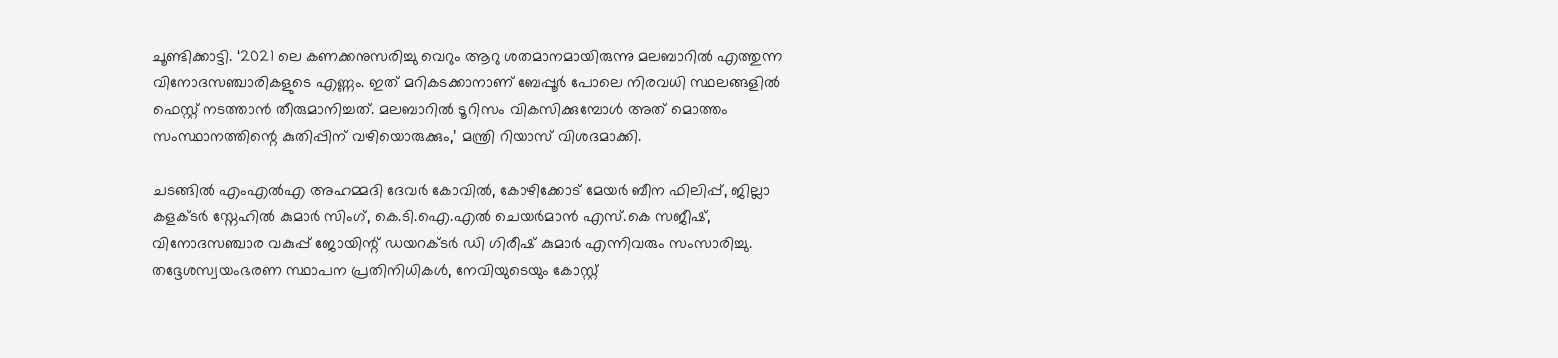ചൂണ്ടിക്കാട്ടി. ‘2021 ലെ കണക്കനുസരിച്ചു വെറും ആറു ശതമാനമായിരുന്നു മലബാറില്‍ എത്തുന്ന വിനോദസഞ്ചാരികളുടെ എണ്ണം. ഇത് മറികടക്കാനാണ് ബേപ്പൂര്‍ പോലെ നിരവധി സ്ഥലങ്ങളില്‍ ഫെസ്റ്റ് നടത്താന്‍ തീരുമാനിച്ചത്. മലബാറില്‍ ടൂറിസം വികസിക്കുമ്പോള്‍ അത് മൊത്തം സംസ്ഥാനത്തിന്റെ കുതിപ്പിന് വഴിയൊരുക്കും,’ മന്ത്രി റിയാസ് വിശദമാക്കി.

ചടങ്ങില്‍ എംഎല്‍എ അഹമ്മദി ദേവര്‍ കോവില്‍, കോഴിക്കോട് മേയര്‍ ബീന ഫിലിപ്പ്, ജില്ലാ കളക്ടര്‍ സ്നേഹില്‍ കുമാര്‍ സിംഗ്, കെ.ടി.ഐ.എല്‍ ചെയര്‍മാന്‍ എസ്.കെ സജീഷ്, വിനോദസഞ്ചാര വകുപ്പ് ജോയിന്റ് ഡയറക്ടര്‍ ഡി ഗിരീഷ് കുമാര്‍ എന്നിവരും സംസാരിച്ചു. തദ്ദേശസ്വയംഭരണ സ്ഥാപന പ്രതിനിധികള്‍, നേവിയുടെയും കോസ്റ്റ്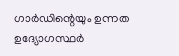ഗാര്‍ഡിന്റെയും ഉന്നത ഉദ്യോഗസ്ഥര്‍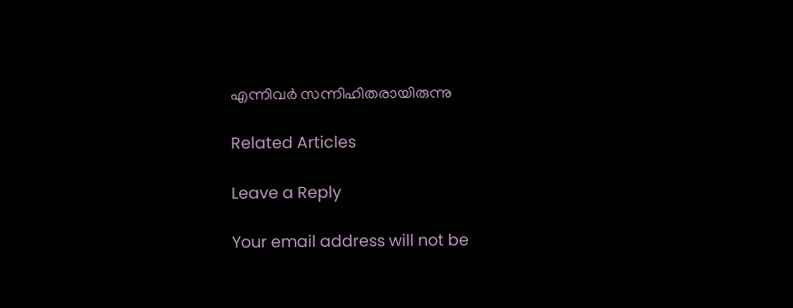എന്നിവര്‍ സന്നിഹിതരായിരുന്നു

Related Articles

Leave a Reply

Your email address will not be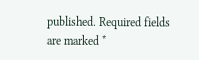published. Required fields are marked *